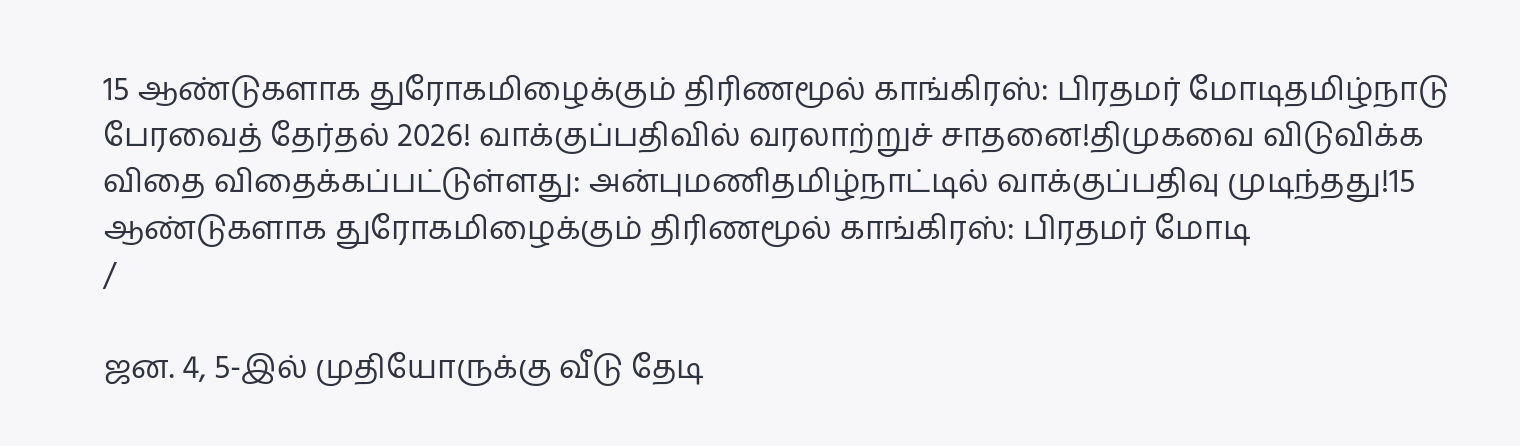15 ஆண்டுகளாக துரோகமிழைக்கும் திரிணமூல் காங்கிரஸ்: பிரதமர் மோடிதமிழ்நாடு பேரவைத் தேர்தல் 2026! வாக்குப்பதிவில் வரலாற்றுச் சாதனை!திமுகவை விடுவிக்க விதை விதைக்கப்பட்டுள்ளது: அன்புமணிதமிழ்நாட்டில் வாக்குப்பதிவு முடிந்தது!15 ஆண்டுகளாக துரோகமிழைக்கும் திரிணமூல் காங்கிரஸ்: பிரதமர் மோடி
/

ஜன. 4, 5-இல் முதியோருக்கு வீடு தேடி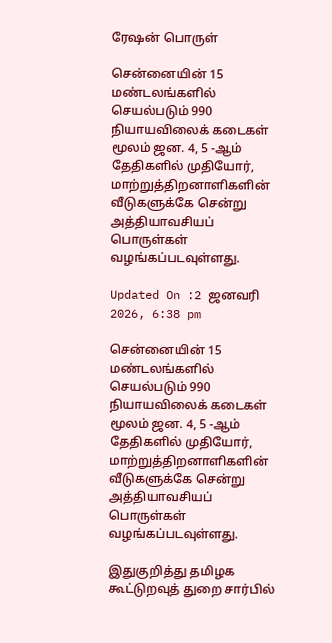ரேஷன் பொருள்

சென்னையின் 15 மண்டலங்களில் செயல்படும் 990 நியாயவிலைக் கடைகள் மூலம் ஜன. 4, 5 -ஆம் தேதிகளில் முதியோர், மாற்றுத்திறனாளிகளின் வீடுகளுக்கே சென்று அத்தியாவசியப் பொருள்கள் வழங்கப்படவுள்ளது.

Updated On :2 ஜனவரி 2026, 6:38 pm

சென்னையின் 15 மண்டலங்களில் செயல்படும் 990 நியாயவிலைக் கடைகள் மூலம் ஜன. 4, 5 -ஆம் தேதிகளில் முதியோர், மாற்றுத்திறனாளிகளின் வீடுகளுக்கே சென்று அத்தியாவசியப் பொருள்கள் வழங்கப்படவுள்ளது.

இதுகுறித்து தமிழக கூட்டுறவுத் துறை சார்பில்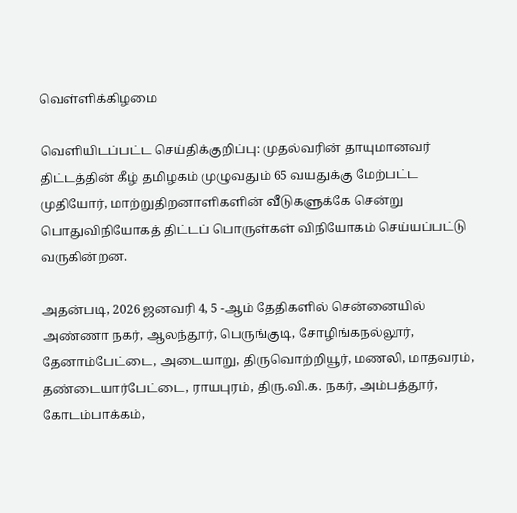வெள்ளிக்கிழமை

வெளியிடப்பட்ட செய்திக்குறிப்பு: முதல்வரின் தாயுமானவர் திட்டத்தின் கீழ் தமிழகம் முழுவதும் 65 வயதுக்கு மேற்பட்ட முதியோர், மாற்றுதிறனாளிகளின் வீடுகளுக்கே சென்று பொதுவிநியோகத் திட்டப் பொருள்கள் விநியோகம் செய்யப்பட்டு வருகின்றன.

அதன்படி, 2026 ஜனவரி 4, 5 -ஆம் தேதிகளில் சென்னையில் அண்ணா நகர், ஆலந்தூர், பெருங்குடி, சோழிங்கநல்லூர், தேனாம்பேட்டை, அடையாறு, திருவொற்றியூர், மணலி, மாதவரம், தண்டையார்பேட்டை, ராயபுரம், திரு.வி.க. நகர், அம்பத்தூர், கோடம்பாக்கம்,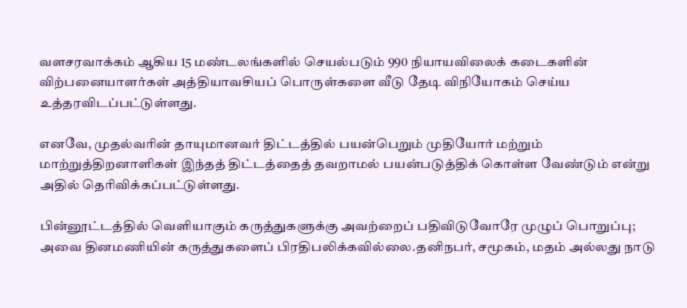வளசரவாக்கம் ஆகிய 15 மண்டலங்களில் செயல்படும் 990 நியாயவிலைக் கடைகளின் விற்பனையாளர்கள் அத்தியாவசியப் பொருள்களை வீடு தேடி விநியோகம் செய்ய உத்தரவிடப்பட்டுள்ளது.

எனவே, முதல்வரின் தாயுமானவர் திட்டத்தில் பயன்பெறும் முதியோர் மற்றும் மாற்றுத்திறனாளிகள் இந்தத் திட்டத்தைத் தவறாமல் பயன்படுத்திக் கொள்ள வேண்டும் என்று அதில் தெரிவிக்கப்பட்டுள்ளது.

பின்னூட்டத்தில் வெளியாகும் கருத்துகளுக்கு அவற்றைப் பதிவிடுவோரே முழுப் பொறுப்பு; அவை தினமணியின் கருத்துகளைப் பிரதிபலிக்கவில்லை.தனிநபர், சமூகம், மதம் அல்லது நாடு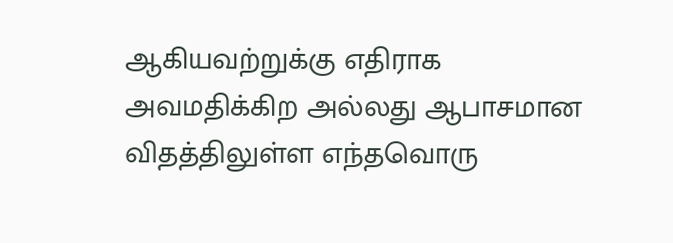ஆகியவற்றுக்கு எதிராக அவமதிக்கிற அல்லது ஆபாசமான விதத்திலுள்ள எந்தவொரு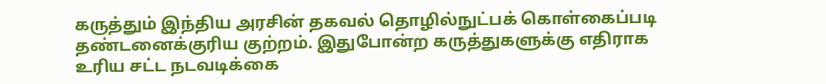கருத்தும் இந்திய அரசின் தகவல் தொழில்நுட்பக் கொள்கைப்படி தண்டனைக்குரிய குற்றம். இதுபோன்ற கருத்துகளுக்கு எதிராக உரிய சட்ட நடவடிக்கை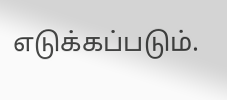எடுக்கப்படும்.